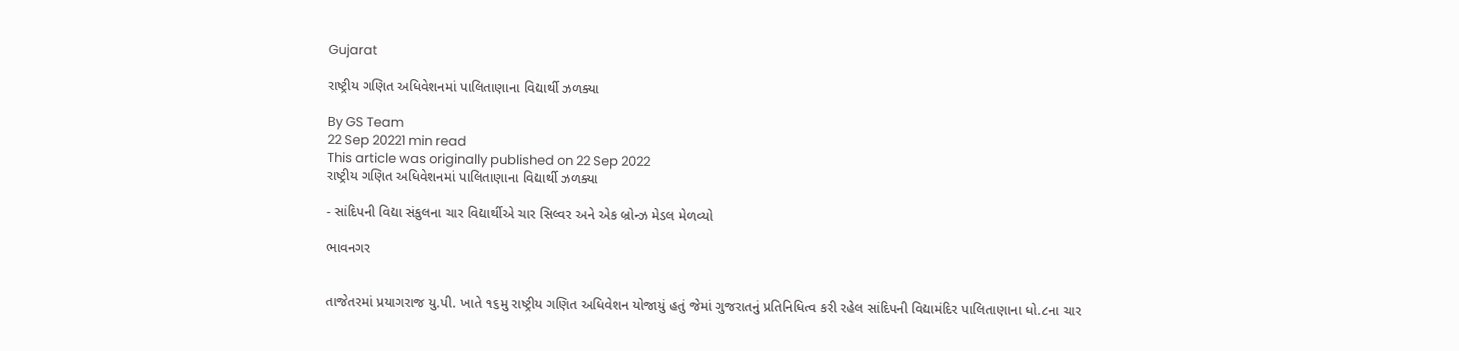Gujarat

રાષ્ટ્રીય ગણિત અધિવેશનમાં પાલિતાણાના વિદ્યાર્થી ઝળક્યા

By GS Team
22 Sep 20221 min read
This article was originally published on 22 Sep 2022
રાષ્ટ્રીય ગણિત અધિવેશનમાં પાલિતાણાના વિદ્યાર્થી ઝળક્યા

- સાંદિપની વિદ્યા સંકુલના ચાર વિદ્યાર્થીએ ચાર સિલ્વર અને એક બ્રોન્ઝ મેડલ મેળવ્યો

ભાવનગર


તાજેતરમાં પ્રયાગરાજ યુ.પી. ખાતે ૧૬મુ રાષ્ટ્રીય ગણિત અધિવેશન યોજાયું હતું જેમાં ગુજરાતનું પ્રતિનિધિત્વ કરી રહેલ સાંદિપની વિદ્યામંદિર પાલિતાણાના ધો.૮ના ચાર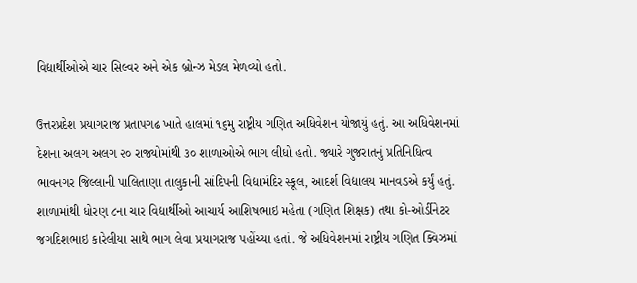વિદ્યાર્થીઓએ ચાર સિલ્વર અને એક બ્રોન્ઝ મેડલ મેળવ્યો હતો.

ઉત્તરપ્રદેશ પ્રયાગરાજ પ્રતાપગઢ ખાતે હાલમાં ૧૬મુ રાષ્ટ્રીય ગણિત અધિવેશન યોજાયું હતું. આ અધિવેશનમાં દેશના અલગ અલગ ૨૦ રાજ્યોમાંથી ૩૦ શાળાઓએ ભાગ લીધો હતો. જ્યારે ગુજરાતનું પ્રતિનિધિત્વ ભાવનગર જિલ્લાની પાલિતાણા તાલુકાની સાંદિપની વિદ્યામંદિર સ્કૂલ, આદર્શ વિદ્યાલય માનવડએ કર્યું હતું. શાળામાંથી ધોરણ ૮ના ચાર વિદ્યાર્થીઓ આચાર્ય આશિષભાઇ મહેતા (ગણિત શિક્ષક) તથા કો-ઓર્ડીનેટર જગદિશભાઇ કારેલીયા સાથે ભાગ લેવા પ્રયાગરાજ પહોંચ્યા હતાં. જે અધિવેશનમાં રાષ્ટ્રીય ગણિત ક્વિઝમાં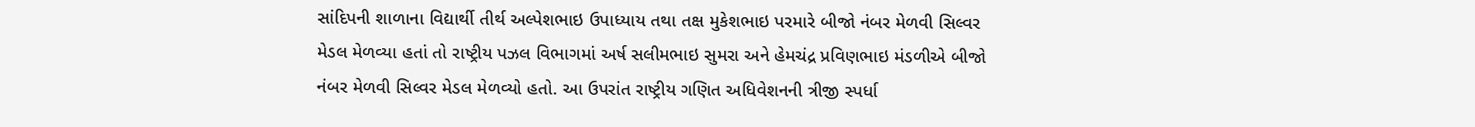સાંદિપની શાળાના વિદ્યાર્થી તીર્થ અલ્પેશભાઇ ઉપાધ્યાય તથા તક્ષ મુકેશભાઇ પરમારે બીજો નંબર મેળવી સિલ્વર મેડલ મેળવ્યા હતાં તો રાષ્ટ્રીય પઝલ વિભાગમાં અર્ષ સલીમભાઇ સુમરા અને હેમચંદ્ર પ્રવિણભાઇ મંડળીએ બીજો નંબર મેળવી સિલ્વર મેડલ મેળવ્યો હતો. આ ઉપરાંત રાષ્ટ્રીય ગણિત અધિવેશનની ત્રીજી સ્પર્ધા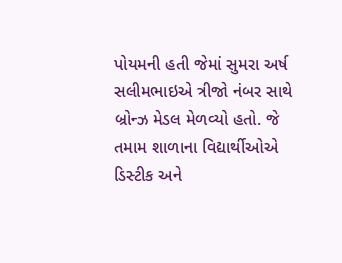પોયમની હતી જેમાં સુમરા અર્ષ સલીમભાઇએ ત્રીજો નંબર સાથે બ્રોન્ઝ મેડલ મેળવ્યો હતો. જે તમામ શાળાના વિદ્યાર્થીઓએ ડિસ્ટીક અને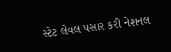સ્ટેટ લેવલ પસાર કરી નેશનલ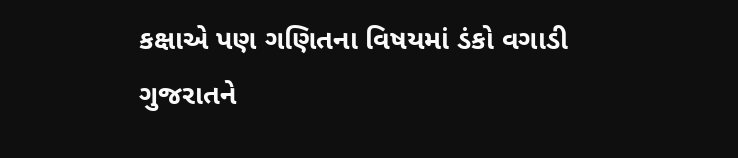કક્ષાએ પણ ગણિતના વિષયમાં ડંકો વગાડી ગુજરાતને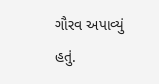ગૌરવ અપાવ્યું હતું.